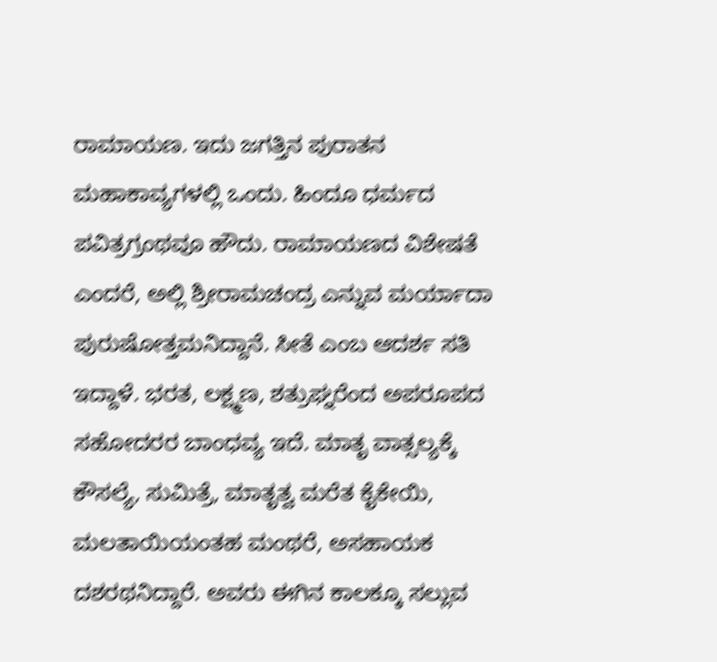ರಾಮಾಯಣ. ಇದು ಜಗತ್ತಿನ ಪುರಾತನ ಮಹಾಕಾವ್ಯಗಳಲ್ಲಿ ಒಂದು. ಹಿಂದೂ ಧರ್ಮದ ಪವಿತ್ರಗ್ರಂಥವೂ ಹೌದು. ರಾಮಾಯಣದ ವಿಶೇಷತೆ ಎಂದರೆ, ಅಲ್ಲಿ ಶ್ರೀರಾಮಚಂದ್ರ ಎನ್ನುವ ಮರ್ಯಾದಾ ಪುರುಷೋತ್ತಮನಿದ್ದಾನೆ. ಸೀತೆ ಎಂಬ ಆದರ್ಶ ಸತಿ ಇದ್ದಾಳೆ. ಭರತ, ಲಕ್ಷ್ಮಣ, ಶತ್ರುಘ್ನರೆಂದ ಅಪರೂಪದ ಸಹೋದರರ ಬಾಂಧವ್ಯ ಇದೆ. ಮಾತೃ ವಾತ್ಸಲ್ಯಕ್ಕೆ ಕೌಸಲ್ಯೆ, ಸುಮಿತ್ರೆ, ಮಾತೃತ್ವ ಮರೆತ ಕೈಕೇಯಿ, ಮಲತಾಯಿಯಂತಹ ಮಂಥರೆ, ಅಸಹಾಯಕ ದಶರಥನಿದ್ದಾರೆ. ಅವರು ಈಗಿನ ಕಾಲಕ್ಕೂ ಸಲ್ಲುವ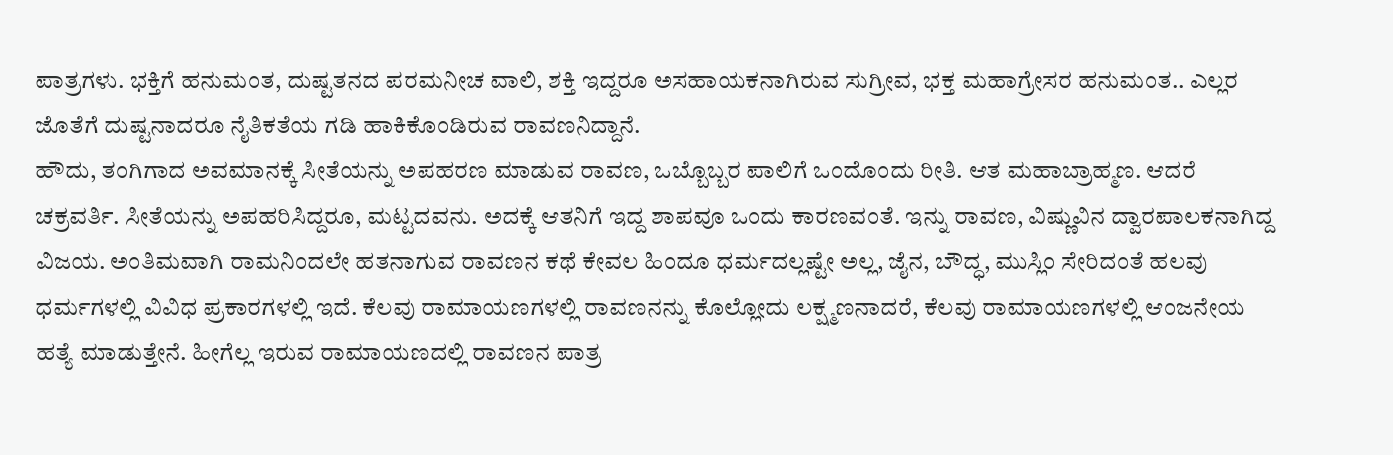ಪಾತ್ರಗಳು. ಭಕ್ತಿಗೆ ಹನುಮಂತ, ದುಷ್ಟತನದ ಪರಮನೀಚ ವಾಲಿ, ಶಕ್ತಿ ಇದ್ದರೂ ಅಸಹಾಯಕನಾಗಿರುವ ಸುಗ್ರೀವ, ಭಕ್ತ ಮಹಾಗ್ರೇಸರ ಹನುಮಂತ.. ಎಲ್ಲರ ಜೊತೆಗೆ ದುಷ್ಟನಾದರೂ ನೈತಿಕತೆಯ ಗಡಿ ಹಾಕಿಕೊಂಡಿರುವ ರಾವಣನಿದ್ದಾನೆ.
ಹೌದು, ತಂಗಿಗಾದ ಅವಮಾನಕ್ಕೆ ಸೀತೆಯನ್ನು ಅಪಹರಣ ಮಾಡುವ ರಾವಣ, ಒಬ್ಬೊಬ್ಬರ ಪಾಲಿಗೆ ಒಂದೊಂದು ರೀತಿ. ಆತ ಮಹಾಬ್ರಾಹ್ಮಣ. ಆದರೆ ಚಕ್ರವರ್ತಿ. ಸೀತೆಯನ್ನು ಅಪಹರಿಸಿದ್ದರೂ, ಮಟ್ಟದವನು. ಅದಕ್ಕೆ ಆತನಿಗೆ ಇದ್ದ ಶಾಪವೂ ಒಂದು ಕಾರಣವಂತೆ. ಇನ್ನು ರಾವಣ, ವಿಷ್ಣುವಿನ ದ್ವಾರಪಾಲಕನಾಗಿದ್ದ ವಿಜಯ. ಅಂತಿಮವಾಗಿ ರಾಮನಿಂದಲೇ ಹತನಾಗುವ ರಾವಣನ ಕಥೆ ಕೇವಲ ಹಿಂದೂ ಧರ್ಮದಲ್ಲಷ್ಟೇ ಅಲ್ಲ, ಜೈನ, ಬೌದ್ಧ, ಮುಸ್ಲಿಂ ಸೇರಿದಂತೆ ಹಲವು ಧರ್ಮಗಳಲ್ಲಿ ವಿವಿಧ ಪ್ರಕಾರಗಳಲ್ಲಿ ಇದೆ. ಕೆಲವು ರಾಮಾಯಣಗಳಲ್ಲಿ ರಾವಣನನ್ನು ಕೊಲ್ಲೋದು ಲಕ್ಷ್ಮಣನಾದರೆ, ಕೆಲವು ರಾಮಾಯಣಗಳಲ್ಲಿ ಆಂಜನೇಯ ಹತ್ಯೆ ಮಾಡುತ್ತೇನೆ. ಹೀಗೆಲ್ಲ ಇರುವ ರಾಮಾಯಣದಲ್ಲಿ ರಾವಣನ ಪಾತ್ರ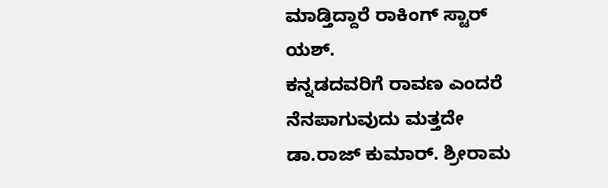ಮಾಡ್ತಿದ್ದಾರೆ ರಾಕಿಂಗ್ ಸ್ಟಾರ್ ಯಶ್.
ಕನ್ನಡದವರಿಗೆ ರಾವಣ ಎಂದರೆ ನೆನಪಾಗುವುದು ಮತ್ತದೇ ಡಾ.ರಾಜ್ ಕುಮಾರ್. ಶ್ರೀರಾಮ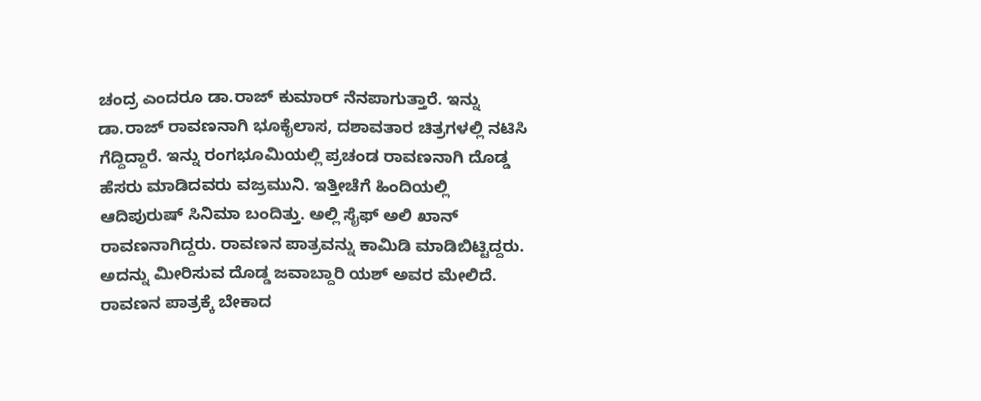ಚಂದ್ರ ಎಂದರೂ ಡಾ.ರಾಜ್ ಕುಮಾರ್ ನೆನಪಾಗುತ್ತಾರೆ. ಇನ್ನು ಡಾ.ರಾಜ್ ರಾವಣನಾಗಿ ಭೂಕೈಲಾಸ, ದಶಾವತಾರ ಚಿತ್ರಗಳಲ್ಲಿ ನಟಿಸಿ ಗೆದ್ದಿದ್ದಾರೆ. ಇನ್ನು ರಂಗಭೂಮಿಯಲ್ಲಿ ಪ್ರಚಂಡ ರಾವಣನಾಗಿ ದೊಡ್ಡ ಹೆಸರು ಮಾಡಿದವರು ವಜ್ರಮುನಿ. ಇತ್ತೀಚೆಗೆ ಹಿಂದಿಯಲ್ಲಿ ಆದಿಪುರುಷ್ ಸಿನಿಮಾ ಬಂದಿತ್ತು. ಅಲ್ಲಿ ಸೈಫ್ ಅಲಿ ಖಾನ್ ರಾವಣನಾಗಿದ್ದರು. ರಾವಣನ ಪಾತ್ರವನ್ನು ಕಾಮಿಡಿ ಮಾಡಿಬಿಟ್ಟಿದ್ದರು. ಅದನ್ನು ಮೀರಿಸುವ ದೊಡ್ಡ ಜವಾಬ್ದಾರಿ ಯಶ್ ಅವರ ಮೇಲಿದೆ.
ರಾವಣನ ಪಾತ್ರಕ್ಕೆ ಬೇಕಾದ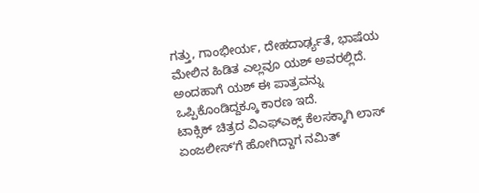ಗತ್ತು, ಗಾಂಭೀರ್ಯ, ದೇಹದಾರ್ಢ್ಯತೆ, ಭಾಷೆಯ ಮೇಲಿನ ಹಿಡಿತ ಎಲ್ಲವೂ ಯಶ್ ಅವರಲ್ಲಿದೆ. ಅಂದಹಾಗೆ ಯಶ್ ಈ ಪಾತ್ರವನ್ನು ಒಪ್ಪಿಕೊಂಡಿದ್ದಕ್ಕೂ ಕಾರಣ ಇದೆ.
ಟಾಕ್ಸಿಕ್ ಚಿತ್ರದ ವಿಎಫ್ಎಕ್ಸ್ ಕೆಲಸಕ್ಕಾಗಿ ಲಾಸ್ ಏಂಜಲೀಸ್ʻಗೆ ಹೋಗಿದ್ದಾಗ ನಮಿತ್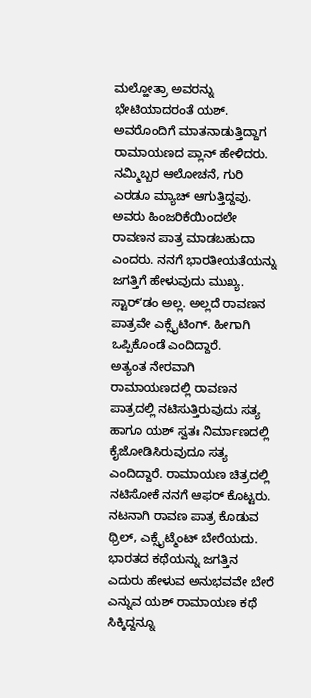ಮಲ್ಹೋತ್ರಾ ಅವರನ್ನು ಭೇಟಿಯಾದರಂತೆ ಯಶ್. ಅವರೊಂದಿಗೆ ಮಾತನಾಡುತ್ತಿದ್ದಾಗ ರಾಮಾಯಣದ ಪ್ಲಾನ್ ಹೇಳಿದರು. ನಮ್ಮಿಬ್ಬರ ಆಲೋಚನೆ, ಗುರಿ ಎರಡೂ ಮ್ಯಾಚ್ ಆಗುತ್ತಿದ್ದವು. ಅವರು ಹಿಂಜರಿಕೆಯಿಂದಲೇ ರಾವಣನ ಪಾತ್ರ ಮಾಡಬಹುದಾ ಎಂದರು. ನನಗೆ ಭಾರತೀಯತೆಯನ್ನು ಜಗತ್ತಿಗೆ ಹೇಳುವುದು ಮುಖ್ಯ. ಸ್ಟಾರ್ʻಡಂ ಅಲ್ಲ. ಅಲ್ಲದೆ ರಾವಣನ ಪಾತ್ರವೇ ಎಕ್ಸೈಟಿಂಗ್. ಹೀಗಾಗಿ ಒಪ್ಪಿಕೊಂಡೆ ಎಂದಿದ್ದಾರೆ.
ಅತ್ಯಂತ ನೇರವಾಗಿ ರಾಮಾಯಣದಲ್ಲಿ ರಾವಣನ ಪಾತ್ರದಲ್ಲಿ ನಟಿಸುತ್ತಿರುವುದು ಸತ್ಯ ಹಾಗೂ ಯಶ್ ಸ್ವತಃ ನಿರ್ಮಾಣದಲ್ಲಿ ಕೈಜೋಡಿಸಿರುವುದೂ ಸತ್ಯ ಎಂದಿದ್ದಾರೆ. ರಾಮಾಯಣ ಚಿತ್ರದಲ್ಲಿ ನಟಿಸೋಕೆ ನನಗೆ ಆಫರ್ ಕೊಟ್ಟರು. ನಟನಾಗಿ ರಾವಣ ಪಾತ್ರ ಕೊಡುವ ಥ್ರಿಲ್, ಎಕ್ಸೈಟ್ಮೆಂಟ್ ಬೇರೆಯದು. ಭಾರತದ ಕಥೆಯನ್ನು ಜಗತ್ತಿನ ಎದುರು ಹೇಳುವ ಅನುಭವವೇ ಬೇರೆ ಎನ್ನುವ ಯಶ್ ರಾಮಾಯಣ ಕಥೆ ಸಿಕ್ಕಿದ್ದನ್ನೂ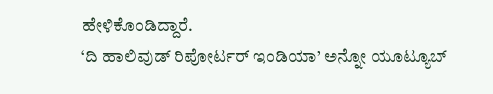ಹೇಳಿಕೊಂಡಿದ್ದಾರೆ.
‘ದಿ ಹಾಲಿವುಡ್ ರಿಪೋರ್ಟರ್ ಇಂಡಿಯಾ’ ಅನ್ನೋ ಯೂಟ್ಯೂಬ್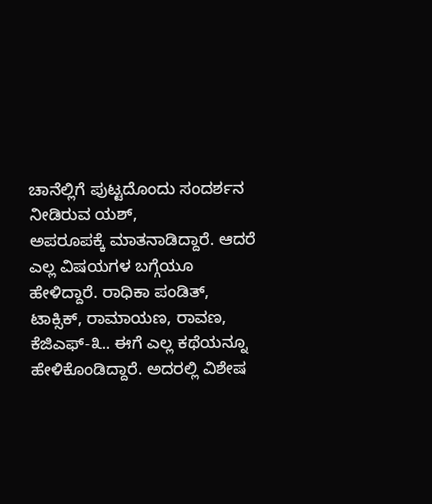ಚಾನೆಲ್ಲಿಗೆ ಪುಟ್ಟದೊಂದು ಸಂದರ್ಶನ ನೀಡಿರುವ ಯಶ್,
ಅಪರೂಪಕ್ಕೆ ಮಾತನಾಡಿದ್ದಾರೆ. ಆದರೆ ಎಲ್ಲ ವಿಷಯಗಳ ಬಗ್ಗೆಯೂ ಹೇಳಿದ್ದಾರೆ. ರಾಧಿಕಾ ಪಂಡಿತ್, ಟಾಕ್ಸಿಕ್, ರಾಮಾಯಣ, ರಾವಣ, ಕೆಜಿಎಫ್-೩.. ಈಗೆ ಎಲ್ಲ ಕಥೆಯನ್ನೂ ಹೇಳಿಕೊಂಡಿದ್ದಾರೆ. ಅದರಲ್ಲಿ ವಿಶೇಷ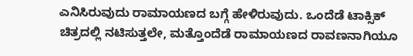ಎನಿಸಿರುವುದು ರಾಮಾಯಣದ ಬಗ್ಗೆ ಹೇಳಿರುವುದು. ಒಂದೆಡೆ ಟಾಕ್ಸಿಕ್ ಚಿತ್ರದಲ್ಲಿ ನಟಿಸುತ್ತಲೇ, ಮತ್ತೊಂದೆಡೆ ರಾಮಾಯಣದ ರಾವಣನಾಗಿಯೂ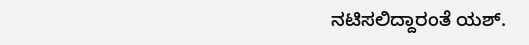ನಟಿಸಲಿದ್ದಾರಂತೆ ಯಶ್.